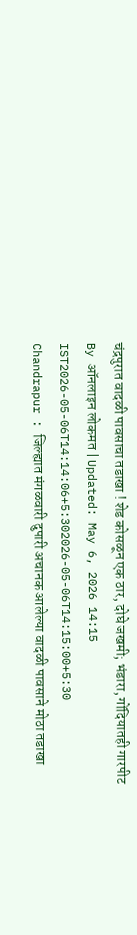चंद्रपुरात वादळी पावसाचा तडाखा ! शेड कोसळून एक ठार, दोघे जखमी; भंडारा, गोंदियातही गारपीट
By ऑनलाइन लोकमत | Updated: May 6, 2026 14:15 IST2026-05-06T14:14:06+5:302026-05-06T14:15:00+5:30
Chandrapur : जिल्ह्यात मंगळवारी दुपारी अचानक आलेल्या वादळी पावसाने मोठा तडाखा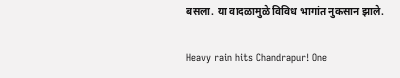बसला. या वादळामुळे विविध भागांत नुकसान झाले.

Heavy rain hits Chandrapur! One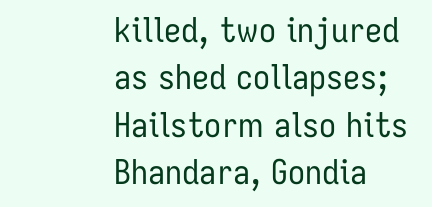killed, two injured as shed collapses; Hailstorm also hits Bhandara, Gondia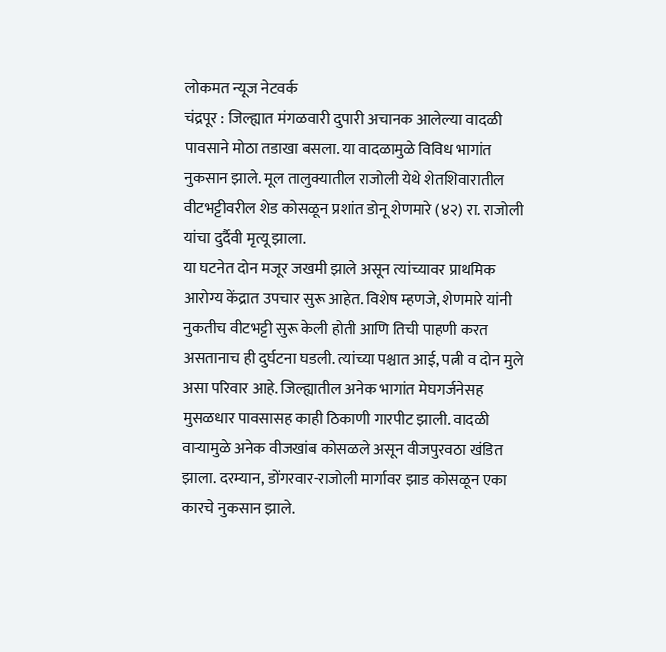लोकमत न्यूज नेटवर्क
चंद्रपूर : जिल्ह्यात मंगळवारी दुपारी अचानक आलेल्या वादळी पावसाने मोठा तडाखा बसला. या वादळामुळे विविध भागांत नुकसान झाले. मूल तालुक्यातील राजोली येथे शेतशिवारातील वीटभट्टीवरील शेड कोसळून प्रशांत डोनू शेणमारे (४२) रा. राजोली यांचा दुर्दैवी मृत्यू झाला.
या घटनेत दोन मजूर जखमी झाले असून त्यांच्यावर प्राथमिक आरोग्य केंद्रात उपचार सुरू आहेत. विशेष म्हणजे, शेणमारे यांनी नुकतीच वीटभट्टी सुरू केली होती आणि तिची पाहणी करत असतानाच ही दुर्घटना घडली. त्यांच्या पश्चात आई, पत्नी व दोन मुले असा परिवार आहे. जिल्ह्यातील अनेक भागांत मेघगर्जनेसह मुसळधार पावसासह काही ठिकाणी गारपीट झाली. वादळी वाऱ्यामुळे अनेक वीजखांब कोसळले असून वीजपुरवठा खंडित झाला. दरम्यान, डोंगरवार-राजोली मार्गावर झाड कोसळून एका कारचे नुकसान झाले.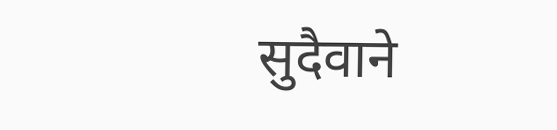सुदैवाने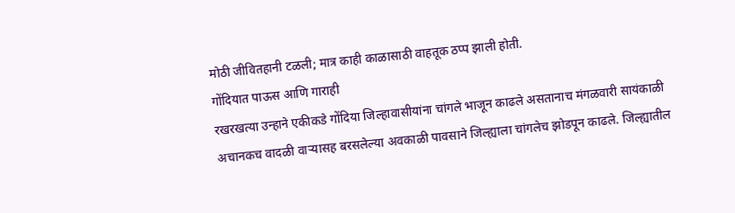मोठी जीवितहानी टळली; मात्र काही काळासाठी वाहतूक ठप्प झाली होती.
गोंदियात पाऊस आणि गाराही
रखरखत्या उन्हाने एकीकडे गोंदिया जिल्हावासीयांना चांगले भाजून काढले असतानाच मंगळवारी सायंकाळी अचानकच वादळी वाऱ्यासह बरसलेल्या अवकाळी पावसाने जिल्ह्याला चांगलेच झोडपून काढले. जिल्ह्यातील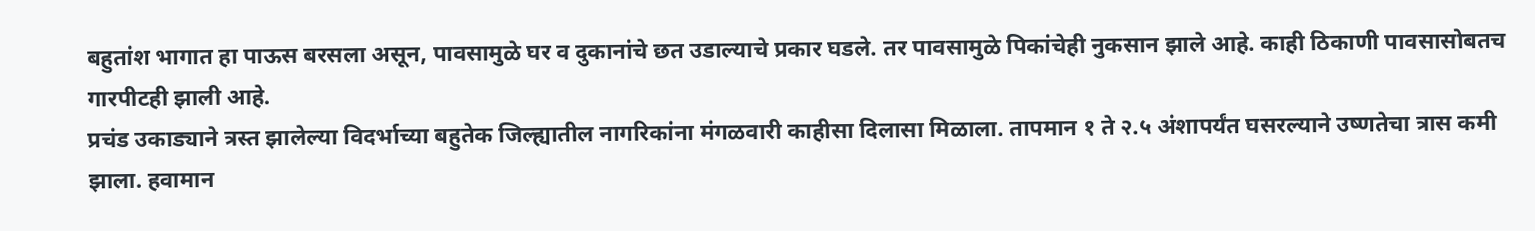बहुतांश भागात हा पाऊस बरसला असून, पावसामुळे घर व दुकानांचे छत उडाल्याचे प्रकार घडले. तर पावसामुळे पिकांचेही नुकसान झाले आहे. काही ठिकाणी पावसासोबतच गारपीटही झाली आहे.
प्रचंड उकाड्याने त्रस्त झालेल्या विदर्भाच्या बहुतेक जिल्ह्यातील नागरिकांना मंगळवारी काहीसा दिलासा मिळाला. तापमान १ ते २.५ अंशापर्यंत घसरल्याने उष्णतेचा त्रास कमी झाला. हवामान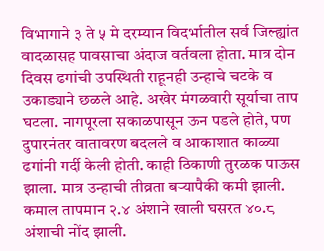विभागाने ३ ते ५ मे दरम्यान विदर्भातील सर्व जिल्ह्यांत वादळासह पावसाचा अंदाज वर्तवला होता. मात्र दोन दिवस ढगांची उपस्थिती राहूनही उन्हाचे चटके व उकाड्याने छळले आहे. अखेर मंगळवारी सूर्याचा ताप घटला. नागपूरला सकाळपासून ऊन पडले होते, पण दुपारनंतर वातावरण बदलले व आकाशात काळ्या ढगांनी गर्दी केली होती. काही ठिकाणी तुरळक पाऊस झाला. मात्र उन्हाची तीव्रता बऱ्यापैकी कमी झाली. कमाल तापमान २.४ अंशाने खाली घसरत ४०.८ अंशाची नोंद झाली.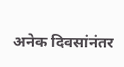अनेक दिवसांनंतर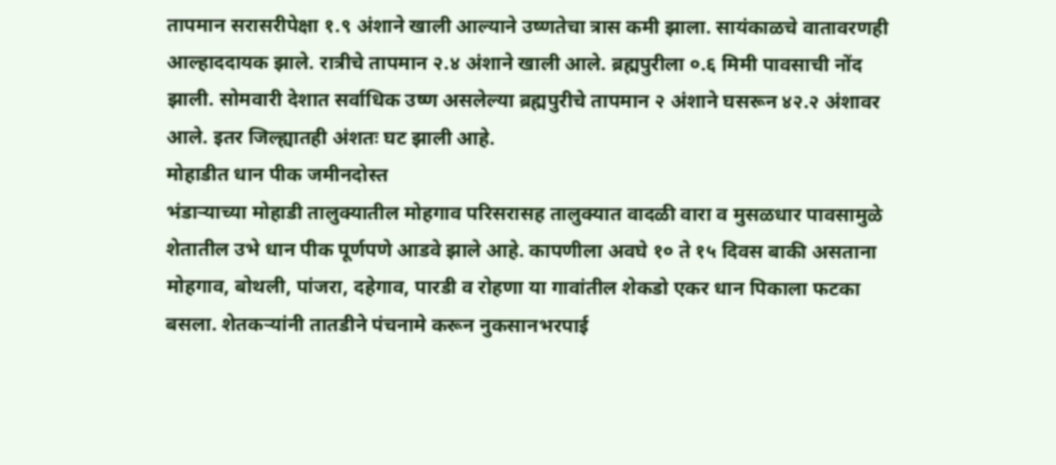तापमान सरासरीपेक्षा १.९ अंशाने खाली आल्याने उष्णतेचा त्रास कमी झाला. सायंकाळचे वातावरणही आल्हाददायक झाले. रात्रीचे तापमान २.४ अंशाने खाली आले. ब्रह्मपुरीला ०.६ मिमी पावसाची नोंद झाली. सोमवारी देशात सर्वाधिक उष्ण असलेल्या ब्रह्मपुरीचे तापमान २ अंशाने घसरून ४२.२ अंशावर आले. इतर जिल्ह्यातही अंशतः घट झाली आहे.
मोहाडीत धान पीक जमीनदोस्त
भंडाऱ्याच्या मोहाडी तालुक्यातील मोहगाव परिसरासह तालुक्यात वादळी वारा व मुसळधार पावसामुळे शेतातील उभे धान पीक पूर्णपणे आडवे झाले आहे. कापणीला अवघे १० ते १५ दिवस बाकी असताना मोहगाव, बोथली, पांजरा, दहेगाव, पारडी व रोहणा या गावांतील शेकडो एकर धान पिकाला फटका बसला. शेतकऱ्यांनी तातडीने पंचनामे करून नुकसानभरपाई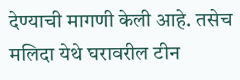देण्याची मागणी केली आहे. तसेच मलिदा येथे घरावरील टीन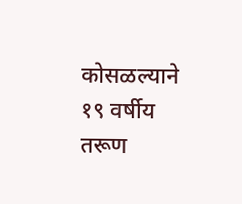कोसळल्याने १९ वर्षीय तरूण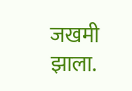जखमी झाला.